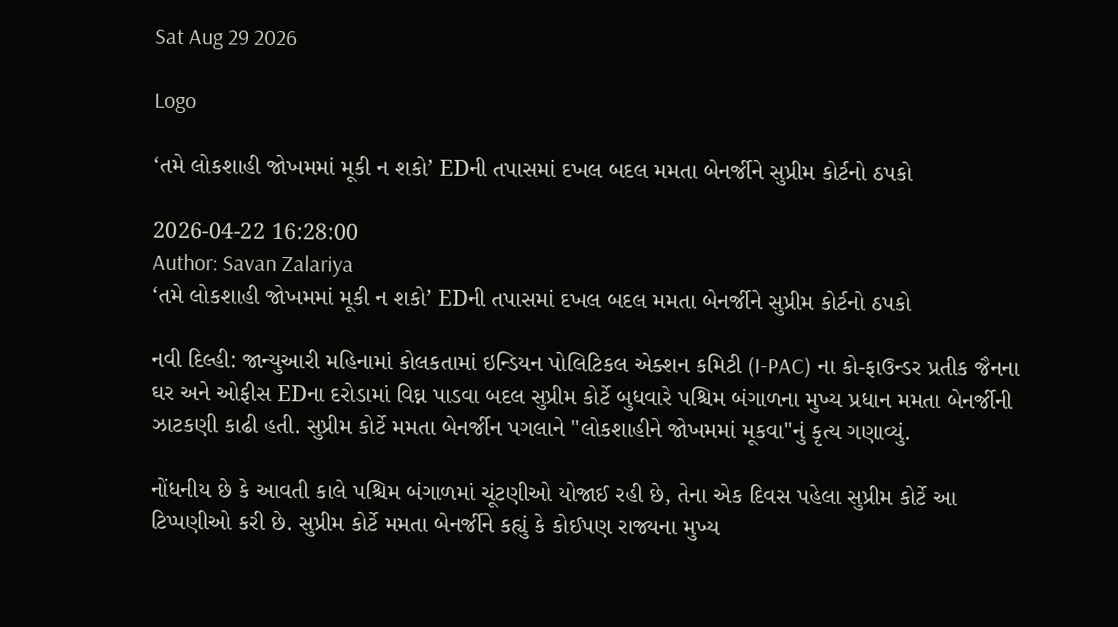Sat Aug 29 2026

Logo

‘તમે લોકશાહી જોખમમાં મૂકી ન શકો’ EDની તપાસમાં દખલ બદલ મમતા બેનર્જીને સુપ્રીમ કોર્ટનો ઠપકો

2026-04-22 16:28:00
Author: Savan Zalariya
‘તમે લોકશાહી જોખમમાં મૂકી ન શકો’ EDની તપાસમાં દખલ બદલ મમતા બેનર્જીને સુપ્રીમ કોર્ટનો ઠપકો

નવી દિલ્હી: જાન્યુઆરી મહિનામાં કોલકતામાં ઇન્ડિયન પોલિટિકલ એક્શન કમિટી (I-PAC) ના કો-ફાઉન્ડર પ્રતીક જૈનના ઘર અને ઓફીસ EDના દરોડામાં વિઘ્ન પાડવા બદલ સુપ્રીમ કોર્ટે બુધવારે પશ્ચિમ બંગાળના મુખ્ય પ્રધાન મમતા બેનર્જીની ઝાટકણી કાઢી હતી. સુપ્રીમ કોર્ટે મમતા બેનર્જીન પગલાને "લોકશાહીને જોખમમાં મૂકવા"નું કૃત્ય ગણાવ્યું.

નોંધનીય છે કે આવતી કાલે પશ્ચિમ બંગાળમાં ચૂંટણીઓ યોજાઈ રહી છે, તેના એક દિવસ પહેલા સુપ્રીમ કોર્ટે આ ટિપ્પણીઓ કરી છે. સુપ્રીમ કોર્ટે મમતા બેનર્જીને કહ્યું કે કોઈપણ રાજ્યના મુખ્ય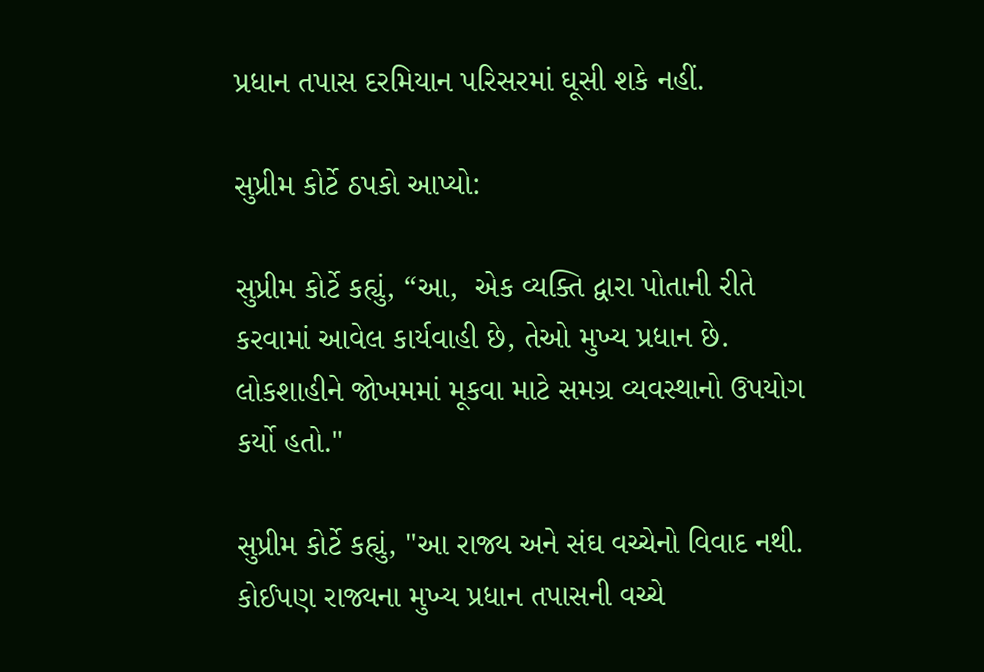પ્રધાન તપાસ દરમિયાન પરિસરમાં ઘૂસી શકે નહીં.

સુપ્રીમ કોર્ટે ઠપકો આપ્યો:

સુપ્રીમ કોર્ટે કહ્યું, “આ,  એક વ્યક્તિ દ્વારા પોતાની રીતે કરવામાં આવેલ કાર્યવાહી છે, તેઓ મુખ્ય પ્રધાન છે. લોકશાહીને જોખમમાં મૂકવા માટે સમગ્ર વ્યવસ્થાનો ઉપયોગ કર્યો હતો."

સુપ્રીમ કોર્ટે કહ્યું, "આ રાજ્ય અને સંઘ વચ્ચેનો વિવાદ નથી. કોઈપણ રાજ્યના મુખ્ય પ્રધાન તપાસની વચ્ચે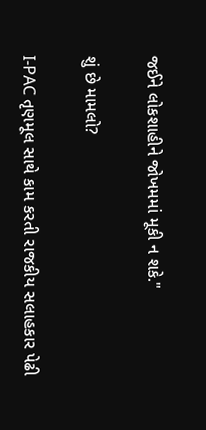જઈને લોકશાહીને જોખમમાં મૂકી ન શકે."

શું છે મામલો?

I-PAC તૃણમૂલ સાથે કામ કરતી રાજકીય સલાહકાર પેઢી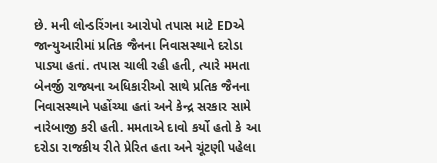છે. મની લોન્ડરિંગના આરોપો તપાસ માટે EDએ જાન્યુઆરીમાં પ્રતિક જૈનના નિવાસસ્થાને દરોડા પાડ્યા હતાં. તપાસ ચાલી રહી હતી, ત્યારે મમતા બેનર્જી રાજ્યના અધિકારીઓ સાથે પ્રતિક જૈનના નિવાસસ્થાને પહોંચ્યા હતાં અને કેન્દ્ર સરકાર સામે નારેબાજી કરી હતી. મમતાએ દાવો કર્યો હતો કે આ દરોડા રાજકીય રીતે પ્રેરિત હતા અને ચૂંટણી પહેલા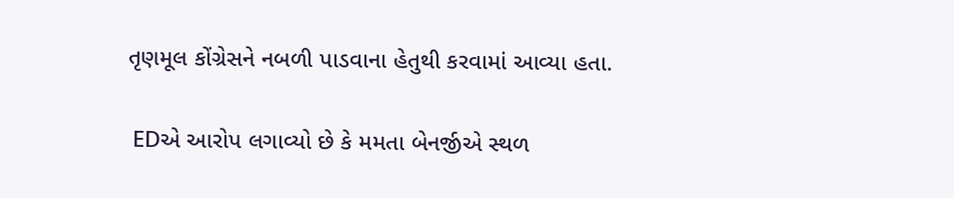તૃણમૂલ કોંગ્રેસને નબળી પાડવાના હેતુથી કરવામાં આવ્યા હતા.

 EDએ આરોપ લગાવ્યો છે કે મમતા બેનર્જીએ સ્થળ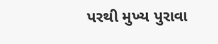પરથી મુખ્ય પુરાવા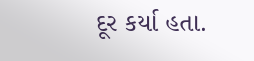દૂર કર્યા હતા.